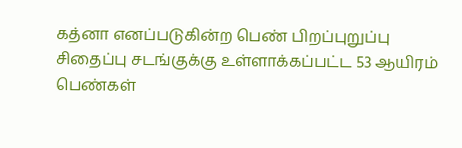கத்னா எனப்படுகின்ற பெண் பிறப்புறுப்பு சிதைப்பு சடங்குக்கு உள்ளாக்கப்பட்ட 53 ஆயிரம் பெண்கள்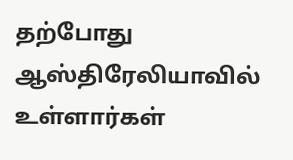தற்போது ஆஸ்திரேலியாவில் உள்ளார்கள்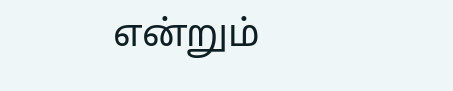என்றும்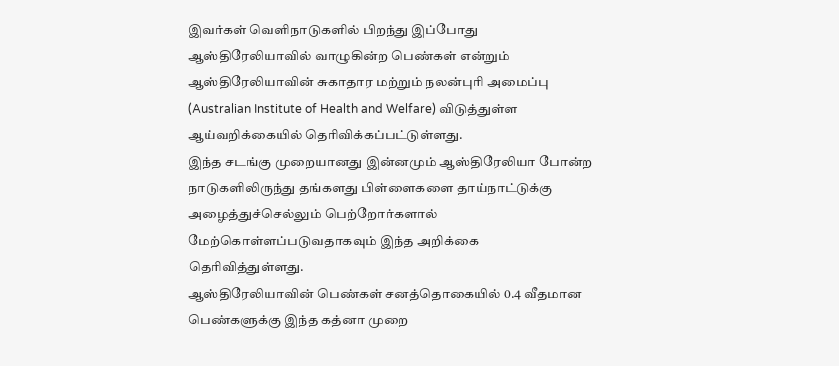இவர்கள் வெளிநாடுகளில் பிறந்து இப்போது ஆஸ்திரேலியாவில் வாழுகின்ற பெண்கள் என்றும் ஆஸ்திரேலியாவின் சுகாதார மற்றும் நலன்புரி அமைப்பு (Australian Institute of Health and Welfare) விடுத்துள்ள ஆய்வறிக்கையில் தெரிவிக்கப்பட்டுள்ளது.
இந்த சடங்கு முறையானது இன்னமும் ஆஸ்திரேலியா போன்ற நாடுகளிலிருந்து தங்களது பிள்ளைகளை தாய்நாட்டுக்கு அழைத்துச்செல்லும் பெற்றோர்களால் மேற்கொள்ளப்படுவதாகவும் இந்த அறிக்கை தெரிவித்துள்ளது.
ஆஸ்திரேலியாவின் பெண்கள் சனத்தொகையில் 0.4 வீதமான பெண்களுக்கு இந்த கத்னா முறை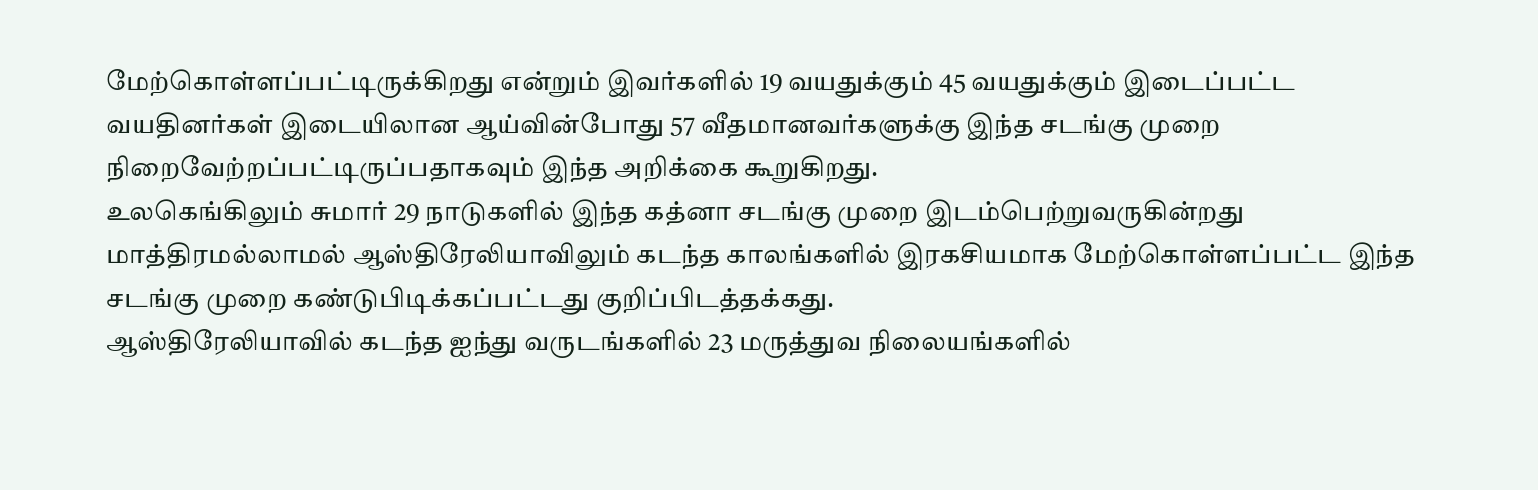மேற்கொள்ளப்பட்டிருக்கிறது என்றும் இவர்களில் 19 வயதுக்கும் 45 வயதுக்கும் இடைப்பட்ட வயதினர்கள் இடையிலான ஆய்வின்போது 57 வீதமானவர்களுக்கு இந்த சடங்கு முறை நிறைவேற்றப்பட்டிருப்பதாகவும் இந்த அறிக்கை கூறுகிறது.
உலகெங்கிலும் சுமார் 29 நாடுகளில் இந்த கத்னா சடங்கு முறை இடம்பெற்றுவருகின்றது மாத்திரமல்லாமல் ஆஸ்திரேலியாவிலும் கடந்த காலங்களில் இரகசியமாக மேற்கொள்ளப்பட்ட இந்த சடங்கு முறை கண்டுபிடிக்கப்பட்டது குறிப்பிடத்தக்கது.
ஆஸ்திரேலியாவில் கடந்த ஐந்து வருடங்களில் 23 மருத்துவ நிலையங்களில்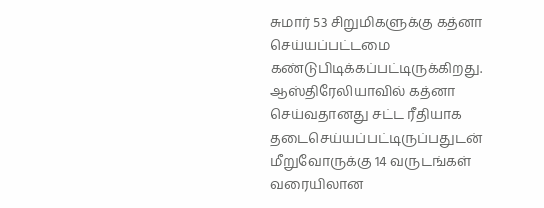சுமார் 53 சிறுமிகளுக்கு கத்னா செய்யப்பட்டமை கண்டுபிடிக்கப்பட்டிருக்கிறது.
ஆஸ்திரேலியாவில் கத்னா செய்வதானது சட்ட ரீதியாக தடைசெய்யப்பட்டிருப்பதுடன் மீறுவோருக்கு 14 வருடங்கள் வரையிலான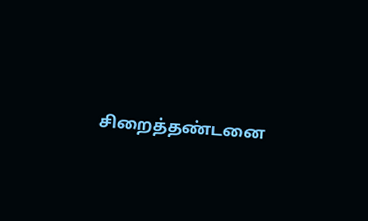சிறைத்தண்டனை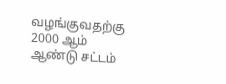வழங்குவதற்கு 2000 ஆம் ஆண்டு சட்டம்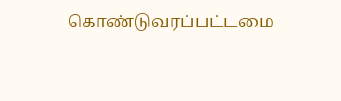கொண்டுவரப்பட்டமை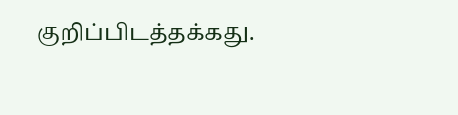குறிப்பிடத்தக்கது.